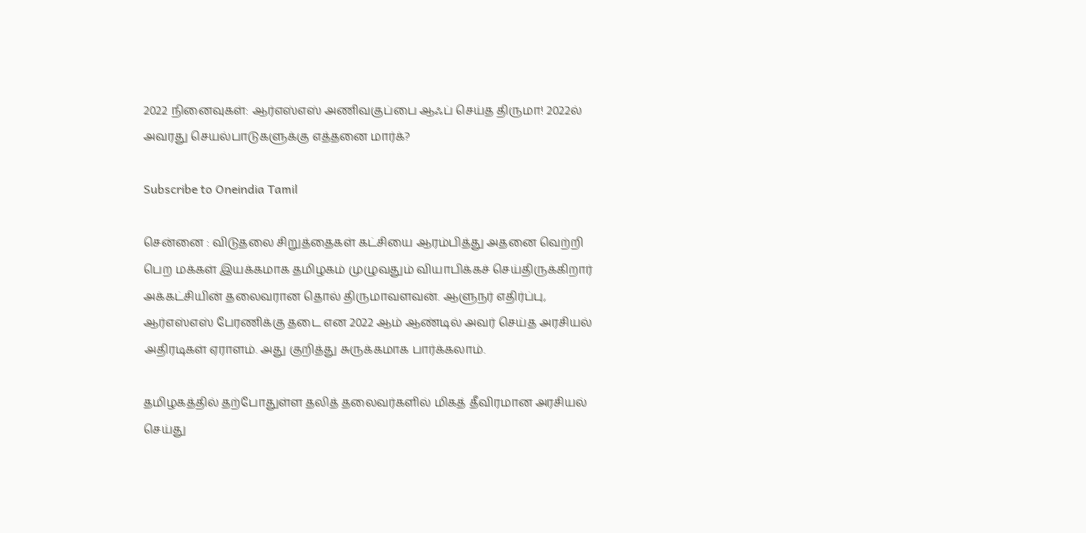2022 நினைவுகள்: ஆர்எஸ்எஸ் அணிவகுப்பை ஆஃப் செய்த திருமா! 2022ல் அவரது செயல்பாடுகளுக்கு எத்தனை மார்க்?

Subscribe to Oneindia Tamil

சென்னை : விடுதலை சிறுத்தைகள் கட்சியை ஆரம்பித்து அதனை வெற்றி பெற மக்கள் இயக்கமாக தமிழகம் முழுவதும் வியாபிக்கச் செய்திருக்கிறார் அக்கட்சியின் தலைவரான தொல் திருமாவளவன். ஆளுநர் எதிர்ப்பு, ஆர்எஸ்எஸ் பேரணிக்கு தடை என 2022 ஆம் ஆண்டில் அவர் செய்த அரசியல் அதிரடிகள் ஏராளம். அது குறித்து சுருக்கமாக பார்க்கலாம்.

தமிழகத்தில் தற்போதுள்ள தலித் தலைவர்களில் மிகத் தீவிரமான அரசியல் செய்து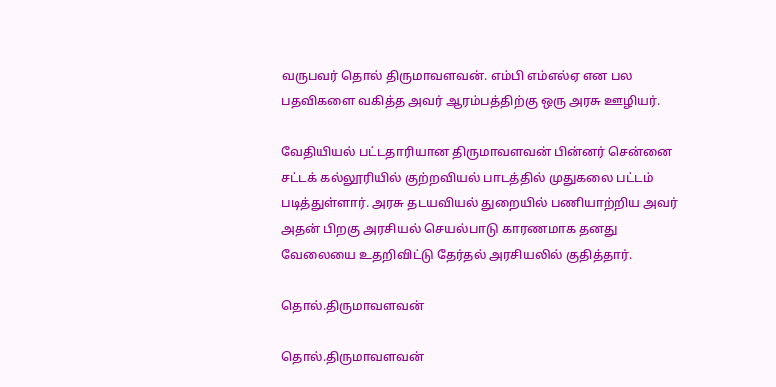வருபவர் தொல் திருமாவளவன். எம்பி எம்எல்ஏ என பல பதவிகளை வகித்த அவர் ஆரம்பத்திற்கு ஒரு அரசு ஊழியர்.

வேதியியல் பட்டதாரியான திருமாவளவன் பின்னர் சென்னை சட்டக் கல்லூரியில் குற்றவியல் பாடத்தில் முதுகலை பட்டம் படித்துள்ளார். அரசு தடயவியல் துறையில் பணியாற்றிய அவர் அதன் பிறகு அரசியல் செயல்பாடு காரணமாக தனது வேலையை உதறிவிட்டு தேர்தல் அரசியலில் குதித்தார்.

தொல்.திருமாவளவன்

தொல்.திருமாவளவன்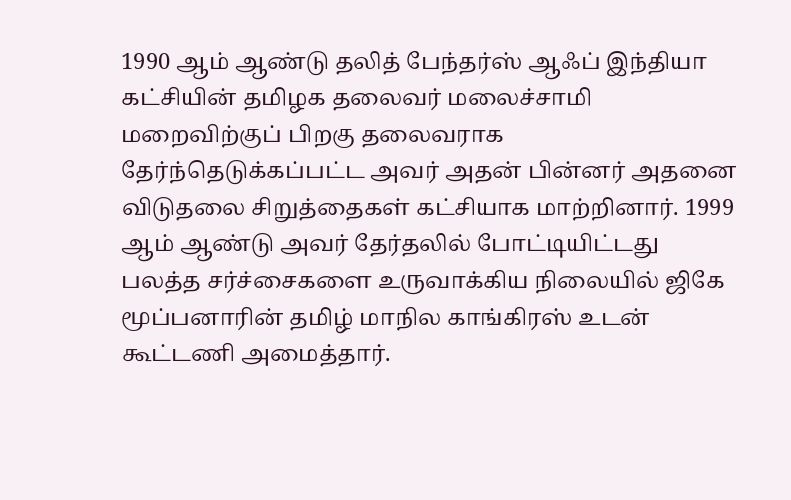1990 ஆம் ஆண்டு தலித் பேந்தர்ஸ் ஆஃப் இந்தியா கட்சியின் தமிழக தலைவர் மலைச்சாமி மறைவிற்குப் பிறகு தலைவராக தேர்ந்தெடுக்கப்பட்ட அவர் அதன் பின்னர் அதனை விடுதலை சிறுத்தைகள் கட்சியாக மாற்றினார். 1999 ஆம் ஆண்டு அவர் தேர்தலில் போட்டியிட்டது பலத்த சர்ச்சைகளை உருவாக்கிய நிலையில் ஜிகே மூப்பனாரின் தமிழ் மாநில காங்கிரஸ் உடன் கூட்டணி அமைத்தார்.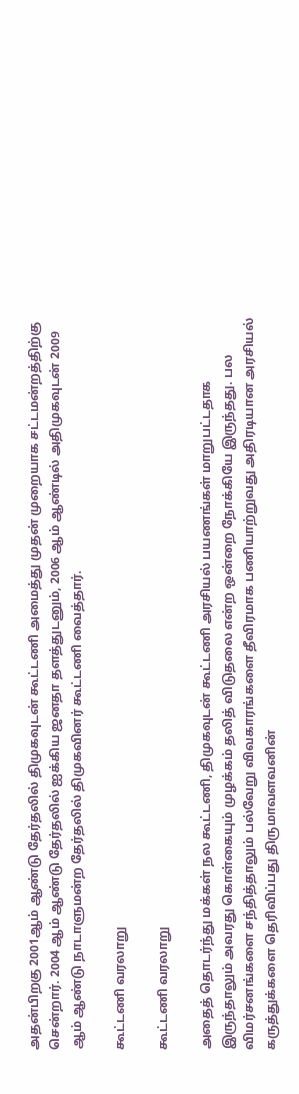அதன்பிறகு 2001ஆம் ஆண்டு தேர்தலில் திமுகவுடன் கூட்டணி அமைத்து முதன் முறையாக சட்டமன்றத்திற்கு சென்றார். 2004 ஆம் ஆண்டு தேர்தலில் ஐக்கிய ஜனதா தளத்துடனும், 2006 ஆம் ஆண்டில் அதிமுகவுடன் 2009 ஆம் ஆண்டு நாடாளுமன்ற தேர்தலில் திமுகவினர் கூட்டணி வைத்தார்.

கூட்டணி வரலாறு

கூட்டணி வரலாறு

அதைத் தொடர்ந்து மக்கள் நல கூட்டணி, திமுகவுடன் கூட்டணி அரசியல் பயணங்கள் மாறுபட்டதாக இருந்தாலும் அவரது கொள்கையும் முழக்கம் தலித் விடுதலை என்ற ஒன்றை நோக்கியே இருந்தது. பல விமர்சனங்களை சந்தித்தாலும் பல்வேறு விவகாரங்களை தீவிரமாக பணியாற்றுவது அதிரடியான அரசியல் கருத்துக்களை தெரிவிப்பது திருமாவளவனின்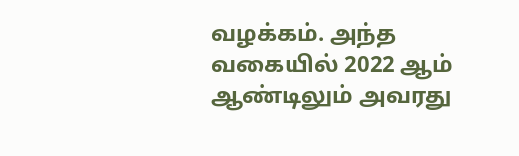வழக்கம். அந்த வகையில் 2022 ஆம் ஆண்டிலும் அவரது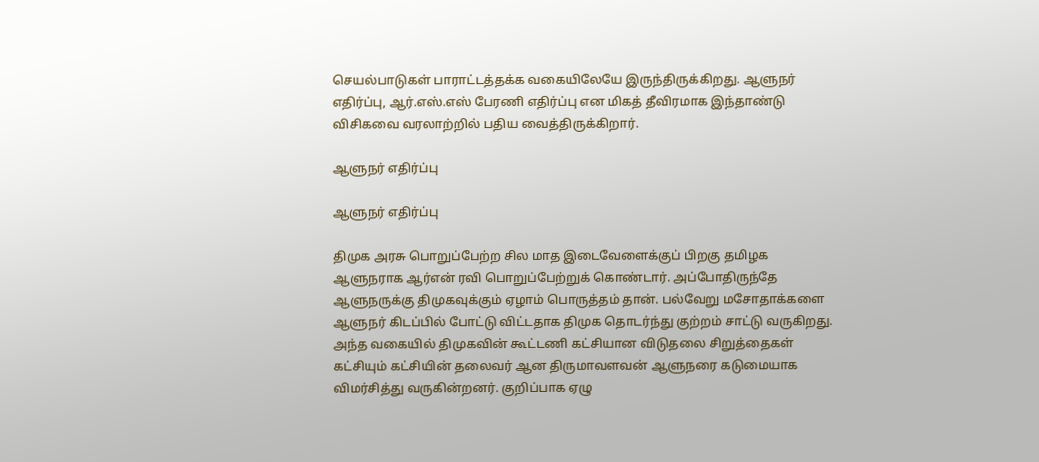செயல்பாடுகள் பாராட்டத்தக்க வகையிலேயே இருந்திருக்கிறது. ஆளுநர் எதிர்ப்பு, ஆர்.எஸ்.எஸ் பேரணி எதிர்ப்பு என மிகத் தீவிரமாக இந்தாண்டு விசிகவை வரலாற்றில் பதிய வைத்திருக்கிறார்.

ஆளுநர் எதிர்ப்பு

ஆளுநர் எதிர்ப்பு

திமுக அரசு பொறுப்பேற்ற சில மாத இடைவேளைக்குப் பிறகு தமிழக ஆளுநராக ஆர்என் ரவி பொறுப்பேற்றுக் கொண்டார். அப்போதிருந்தே ஆளுநருக்கு திமுகவுக்கும் ஏழாம் பொருத்தம் தான். பல்வேறு மசோதாக்களை ஆளுநர் கிடப்பில் போட்டு விட்டதாக திமுக தொடர்ந்து குற்றம் சாட்டு வருகிறது. அந்த வகையில் திமுகவின் கூட்டணி கட்சியான விடுதலை சிறுத்தைகள் கட்சியும் கட்சியின் தலைவர் ஆன திருமாவளவன் ஆளுநரை கடுமையாக விமர்சித்து வருகின்றனர். குறிப்பாக ஏழு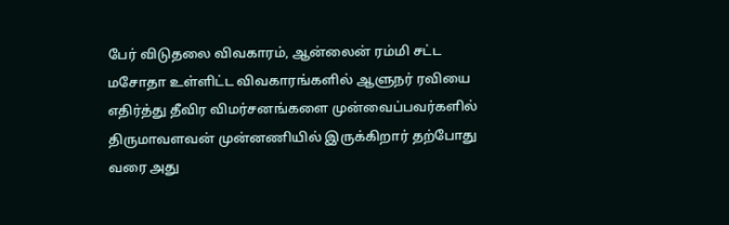பேர் விடுதலை விவகாரம், ஆன்லைன் ரம்மி சட்ட மசோதா உள்ளிட்ட விவகாரங்களில் ஆளுநர் ரவியை எதிர்த்து தீவிர விமர்சனங்களை முன்வைப்பவர்களில் திருமாவளவன் முன்னணியில் இருக்கிறார் தற்போது வரை அது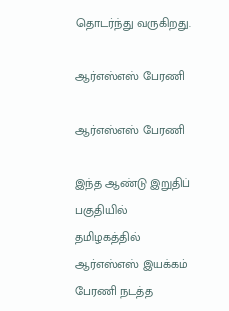தொடர்ந்து வருகிறது.

ஆர்எஸ்எஸ் பேரணி

ஆர்எஸ்எஸ் பேரணி

இந்த ஆண்டு இறுதிப் பகுதியில் தமிழகத்தில் ஆர்எஸ்எஸ் இயக்கம் பேரணி நடத்த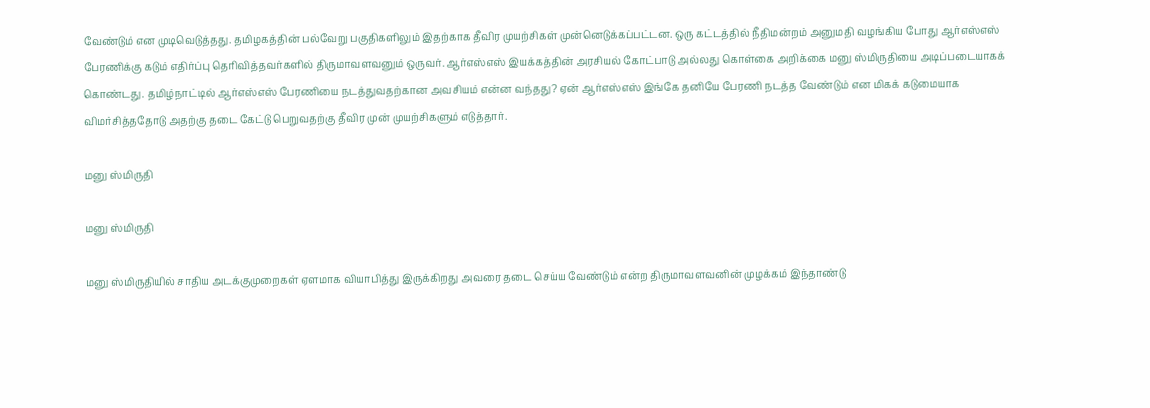வேண்டும் என முடிவெடுத்தது. தமிழகத்தின் பல்வேறு பகுதிகளிலும் இதற்காக தீவிர முயற்சிகள் முன்னெடுக்கப்பட்டன. ஒரு கட்டத்தில் நீதிமன்றம் அனுமதி வழங்கிய போது ஆர்எஸ்எஸ் பேரணிக்கு கடும் எதிர்ப்பு தெரிவித்தவர்களில் திருமாவளவனும் ஒருவர். ஆர்எஸ்எஸ் இயக்கத்தின் அரசியல் கோட்பாடு அல்லது கொள்கை அறிக்கை மனு ஸ்மிருதியை அடிப்படையாகக் கொண்டது. தமிழ்நாட்டில் ஆர்எஸ்எஸ் பேரணியை நடத்துவதற்கான அவசியம் என்ன வந்தது? ஏன் ஆர்எஸ்எஸ் இங்கே தனியே பேரணி நடத்த வேண்டும் என மிகக் கடுமையாக விமர்சித்ததோடு அதற்கு தடை கேட்டு பெறுவதற்கு தீவிர முன் முயற்சிகளும் எடுத்தார்.

மனு ஸ்மிருதி

மனு ஸ்மிருதி

மனு ஸ்மிருதியில் சாதிய அடக்குமுறைகள் ஏளமாக வியாபித்து இருக்கிறது அவரை தடை செய்ய வேண்டும் என்ற திருமாவளவனின் முழக்கம் இந்தாண்டு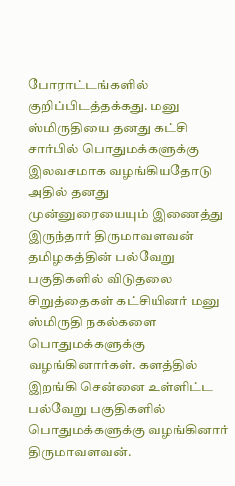போராட்டங்களில் குறிப்பிடத்தக்கது. மனு ஸ்மிருதியை தனது கட்சி சார்பில் பொதுமக்களுக்கு இலவசமாக வழங்கியதோடு அதில் தனது முன்னுரையையும் இணைத்து இருந்தார் திருமாவளவன் தமிழகத்தின் பல்வேறு பகுதிகளில் விடுதலை சிறுத்தைகள் கட்சியினர் மனு ஸ்மிருதி நகல்களை பொதுமக்களுக்கு வழங்கினார்கள். களத்தில் இறங்கி சென்னை உள்ளிட்ட பல்வேறு பகுதிகளில் பொதுமக்களுக்கு வழங்கினார் திருமாவளவன்.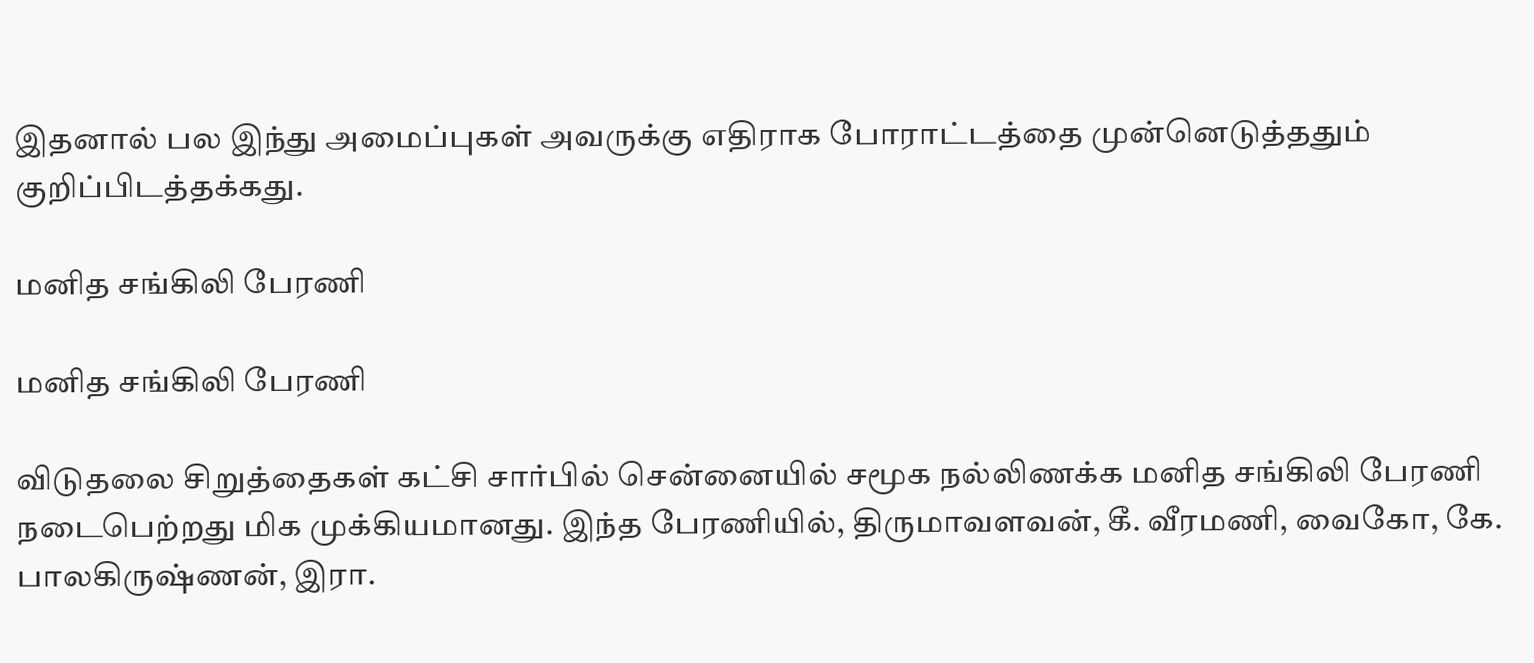இதனால் பல இந்து அமைப்புகள் அவருக்கு எதிராக போராட்டத்தை முன்னெடுத்ததும் குறிப்பிடத்தக்கது.

மனித சங்கிலி பேரணி

மனித சங்கிலி பேரணி

விடுதலை சிறுத்தைகள் கட்சி சார்பில் சென்னையில் சமூக நல்லிணக்க மனித சங்கிலி பேரணி நடைபெற்றது மிக முக்கியமானது. இந்த பேரணியில், திருமாவளவன், கீ. வீரமணி, வைகோ, கே. பாலகிருஷ்ணன், இரா.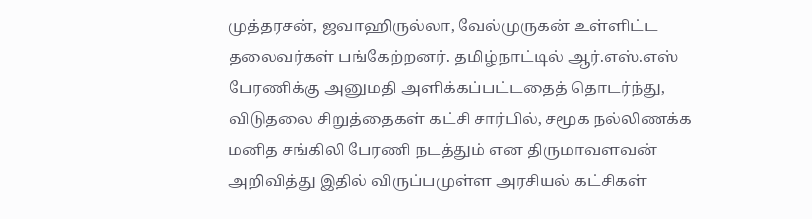முத்தரசன், ஜவாஹிருல்லா, வேல்முருகன் உள்ளிட்ட தலைவர்கள் பங்கேற்றனர். தமிழ்நாட்டில் ஆர்.எஸ்.எஸ் பேரணிக்கு அனுமதி அளிக்கப்பட்டதைத் தொடர்ந்து, விடுதலை சிறுத்தைகள் கட்சி சார்பில், சமூக நல்லிணக்க மனித சங்கிலி பேரணி நடத்தும் என திருமாவளவன் அறிவித்து இதில் விருப்பமுள்ள அரசியல் கட்சிகள்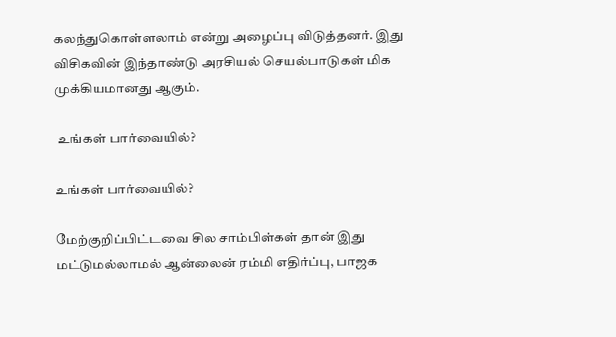கலந்துகொள்ளலாம் என்று அழைப்பு விடுத்தனர். இது விசிகவின் இந்தாண்டு அரசியல் செயல்பாடுகள் மிக முக்கியமானது ஆகும்.

 உங்கள் பார்வையில்?

உங்கள் பார்வையில்?

மேற்குறிப்பிட்டவை சில சாம்பிள்கள் தான் இது மட்டுமல்லாமல் ஆன்லைன் ரம்மி எதிர்ப்பு, பாஜக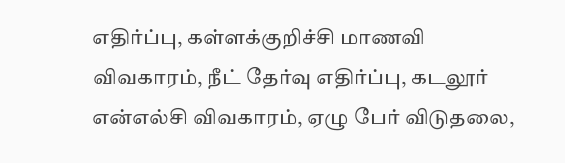எதிர்ப்பு, கள்ளக்குறிச்சி மாணவி விவகாரம், நீட் தேர்வு எதிர்ப்பு, கடலூர் என்எல்சி விவகாரம், ஏழு பேர் விடுதலை,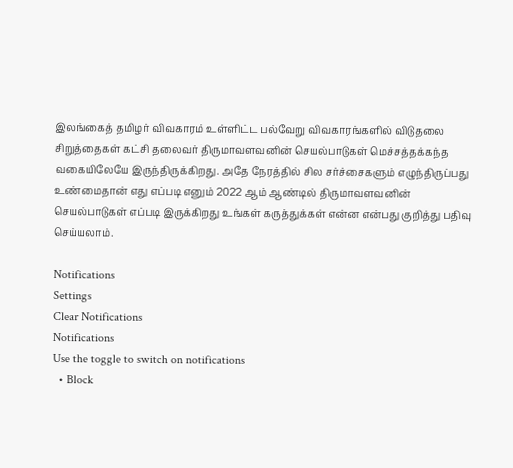இலங்கைத் தமிழர் விவகாரம் உள்ளிட்ட பல்வேறு விவகாரங்களில் விடுதலை சிறுத்தைகள் கட்சி தலைவர் திருமாவளவனின் செயல்பாடுகள் மெச்சத்தக்கந்த வகையிலேயே இருந்திருக்கிறது. அதே நேரத்தில் சில சர்ச்சைகளும் எழுந்திருப்பது உண்மைதான் எது எப்படி எனும் 2022 ஆம் ஆண்டில் திருமாவளவனின் செயல்பாடுகள் எப்படி இருக்கிறது உங்கள் கருத்துக்கள் என்ன என்பது குறித்து பதிவு செய்யலாம்.

Notifications
Settings
Clear Notifications
Notifications
Use the toggle to switch on notifications
  • Block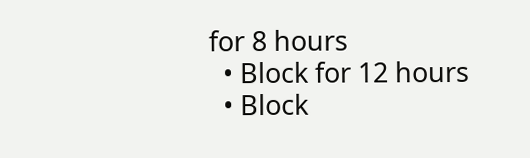for 8 hours
  • Block for 12 hours
  • Block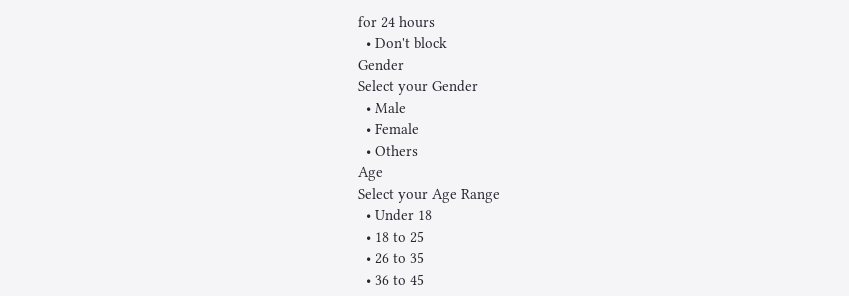for 24 hours
  • Don't block
Gender
Select your Gender
  • Male
  • Female
  • Others
Age
Select your Age Range
  • Under 18
  • 18 to 25
  • 26 to 35
  • 36 to 45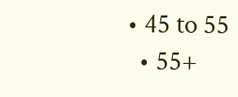• 45 to 55
  • 55+